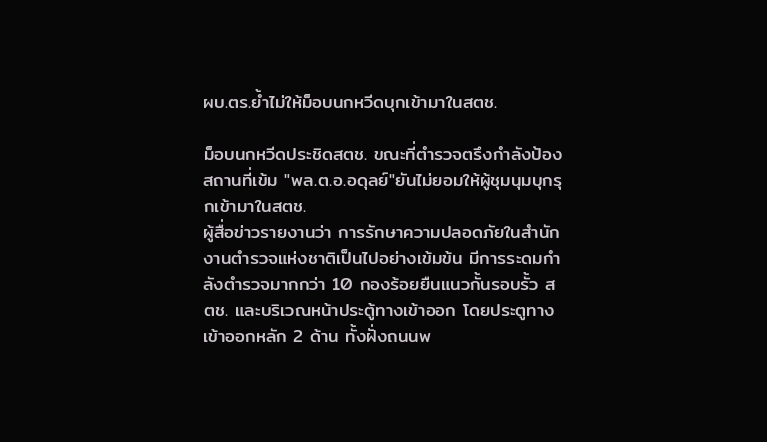ผบ.ตร.ย้ำไม่ให้ม็อบนกหวีดบุกเข้ามาในสตช.

ม็อบนกหวีดประชิดสตช. ขณะที่ตำรวจตรึงกำลังป้องสถานที่เข้ม "พล.ต.อ.อดุลย์"ยันไม่ยอมให้ผู้ชุมนุมบุกรุกเข้ามาในสตช.
ผู้สื่อข่าวรายงานว่า การรักษาความปลอดภัยในสำนักงานตำรวจแห่งชาติเป็นไปอย่างเข้มข้น มีการระดมกำลังตำรวจมากกว่า 10 กองร้อยยืนแนวกั้นรอบรั้ว สตช. และบริเวณหน้าประตู้ทางเข้าออก โดยประตูทางเข้าออกหลัก 2 ด้าน ทั้งฝั่งถนนพ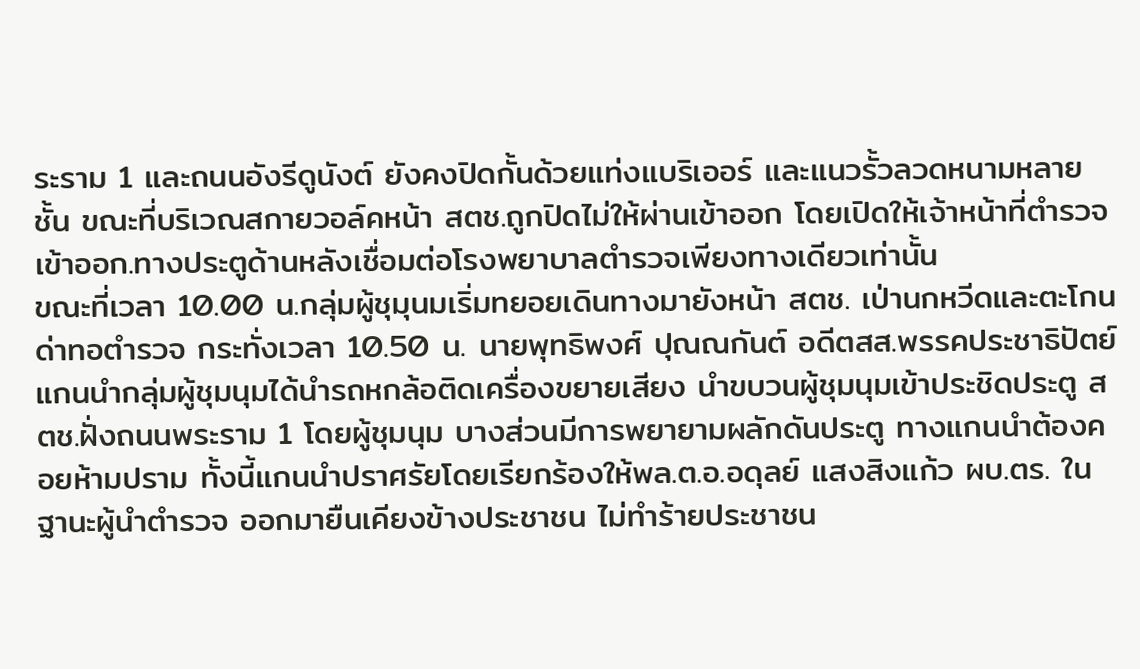ระราม 1 และถนนอังรีดูนังต์ ยังคงปิดกั้นด้วยแท่งแบริเออร์ และแนวรั้วลวดหนามหลายชั้น ขณะที่บริเวณสกายวอล์คหน้า สตช.ถูกปิดไม่ให้ผ่านเข้าออก โดยเปิดให้เจ้าหน้าที่ตำรวจเข้าออก.ทางประตูด้านหลังเชื่อมต่อโรงพยาบาลตำรวจเพียงทางเดียวเท่านั้น
ขณะที่เวลา 10.00 น.กลุ่มผู้ชุมุนมเริ่มทยอยเดินทางมายังหน้า สตช. เป่านกหวีดและตะโกนด่าทอตำรวจ กระทั่งเวลา 10.50 น. นายพุทธิพงศ์ ปุณณกันต์ อดีตสส.พรรคประชาธิปัตย์ แกนนำกลุ่มผู้ชุมนุมได้นำรถหกล้อติดเครื่องขยายเสียง นำขบวนผู้ชุมนุมเข้าประชิดประตู สตช.ฝั่งถนนพระราม 1 โดยผู้ชุมนุม บางส่วนมีการพยายามผลักดันประตู ทางแกนนำต้องคอยห้ามปราม ทั้งนี้แกนนำปราศรัยโดยเรียกร้องให้พล.ต.อ.อดุลย์ แสงสิงแก้ว ผบ.ตร. ในฐานะผู้นำตำรวจ ออกมายืนเคียงข้างประชาชน ไม่ทำร้ายประชาชน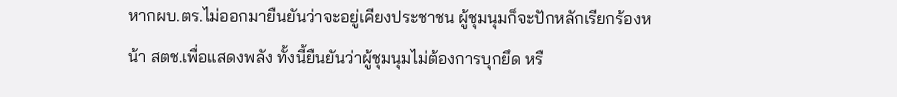หากผบ.ตร.ไม่ออกมายืนยันว่าจะอยู่เคียงประชาชน ผู้ชุมนุมก็จะปักหลักเรียกร้องหน้า สตช.เพื่อแสดงพลัง ทั้งนี้ยืนยันว่าผู้ชุมนุมไม่ต้องการบุกยึด หรื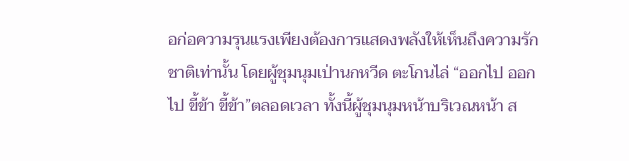อก่อความรุนแรงเพียงต้องการแสดงพลังให้เห็นถึงความรักชาติเท่านั้น โดยผู้ชุมนุมเป่านกหวีด ตะโกนไล่ “ออกไป ออกไป ขี้ข้า ขี้ข้า”ตลอดเวลา ทั้งนี้ผู้ชุมนุมหน้าบริเวณหน้า ส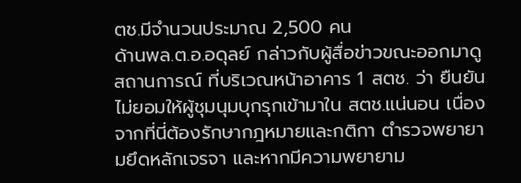ตช.มีจำนวนประมาณ 2,500 คน
ด้านพล.ต.อ.อดุลย์ กล่าวกับผู้สื่อข่าวขณะออกมาดูสถานการณ์ ที่บริเวณหน้าอาคาร 1 สตช. ว่า ยืนยันไม่ยอมให้ผู้ชุมนุมบุกรุกเข้ามาใน สตช.แน่นอน เนื่องจากที่นี่ต้องรักษากฎหมายและกติกา ตำรวจพยายามยึดหลักเจรจา และหากมีความพยายาม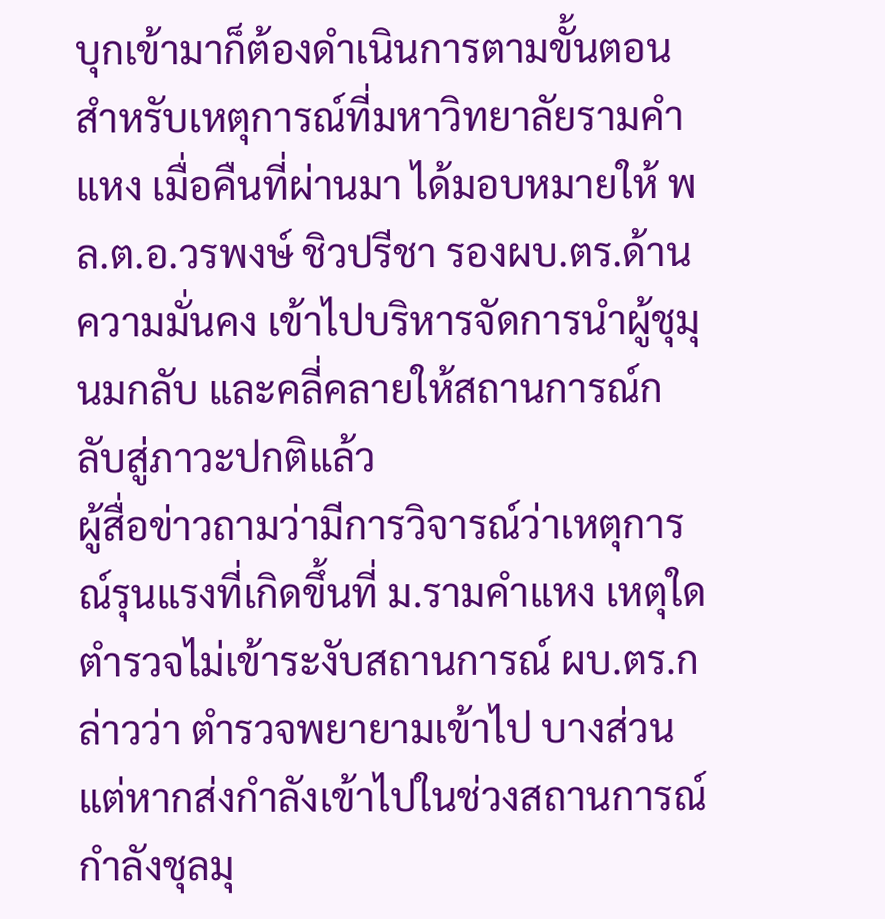บุกเข้ามาก็ต้องดำเนินการตามขั้นตอน สำหรับเหตุการณ์ที่มหาวิทยาลัยรามคำแหง เมื่อคืนที่ผ่านมา ได้มอบหมายให้ พล.ต.อ.วรพงษ์ ชิวปรีชา รองผบ.ตร.ด้านความมั่นคง เข้าไปบริหารจัดการนำผู้ชุมุนมกลับ และคลี่คลายให้สถานการณ์กลับสู่ภาวะปกติแล้ว
ผู้สื่อข่าวถามว่ามีการวิจารณ์ว่าเหตุการณ์รุนแรงที่เกิดขึ้นที่ ม.รามคำแหง เหตุใดตำรวจไม่เข้าระงับสถานการณ์ ผบ.ตร.กล่าวว่า ตำรวจพยายามเข้าไป บางส่วน แต่หากส่งกำลังเข้าไปในช่วงสถานการณ์กำลังชุลมุ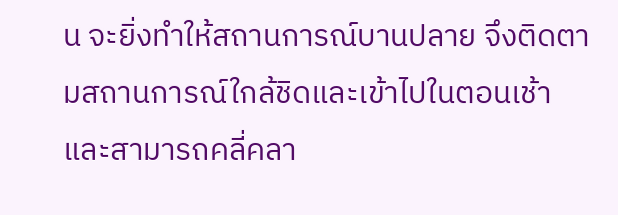น จะยิ่งทำให้สถานการณ์บานปลาย จึงติดตามสถานการณ์ใกล้ชิดและเข้าไปในตอนเช้า และสามารถคลี่คลา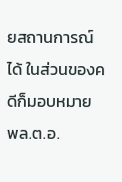ยสถานการณ์ได้ ในส่วนของคดีก็มอบหมาย พล.ต.อ.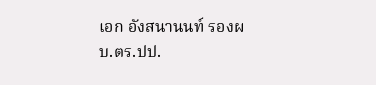เอก อังสนานนท์ รองผบ.ตร.ปป.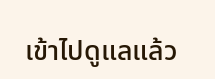เข้าไปดูแลแล้ว